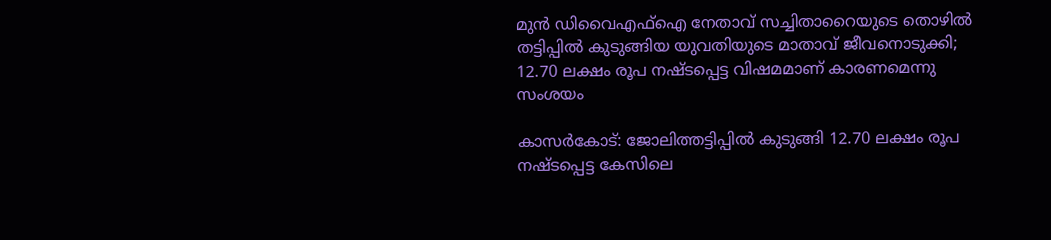മുന്‍ ഡിവൈഎഫ്‌ഐ നേതാവ് സച്ചിതാറൈയുടെ തൊഴില്‍ തട്ടിപ്പില്‍ കുടുങ്ങിയ യുവതിയുടെ മാതാവ് ജീവനൊടുക്കി; 12.70 ലക്ഷം രൂപ നഷ്ടപ്പെട്ട വിഷമമാണ് കാരണമെന്നു സംശയം

കാസര്‍കോട്: ജോലിത്തട്ടിപ്പില്‍ കുടുങ്ങി 12.70 ലക്ഷം രൂപ നഷ്ടപ്പെട്ട കേസിലെ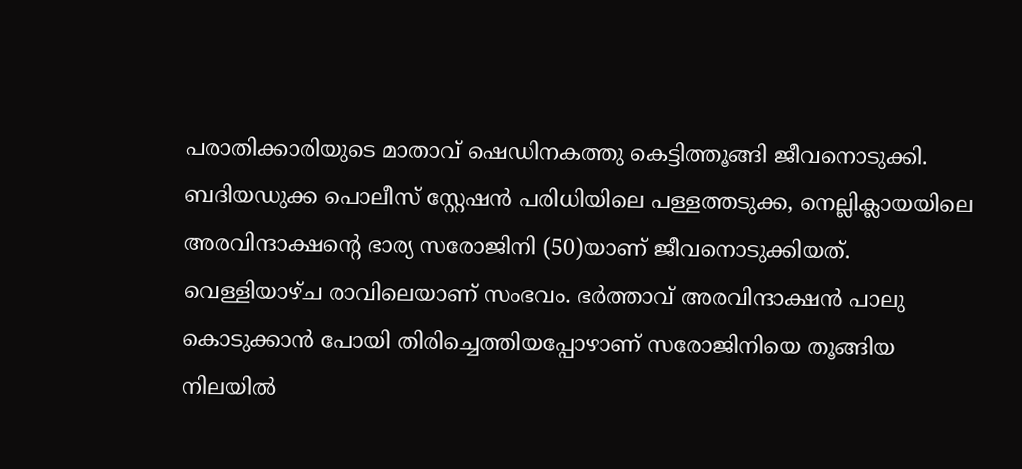പരാതിക്കാരിയുടെ മാതാവ് ഷെഡിനകത്തു കെട്ടിത്തൂങ്ങി ജീവനൊടുക്കി. ബദിയഡുക്ക പൊലീസ് സ്റ്റേഷന്‍ പരിധിയിലെ പള്ളത്തടുക്ക, നെല്ലിക്ലായയിലെ അരവിന്ദാക്ഷന്റെ ഭാര്യ സരോജിനി (50)യാണ് ജീവനൊടുക്കിയത്. വെള്ളിയാഴ്ച രാവിലെയാണ് സംഭവം. ഭര്‍ത്താവ് അരവിന്ദാക്ഷന്‍ പാലു കൊടുക്കാന്‍ പോയി തിരിച്ചെത്തിയപ്പോഴാണ് സരോജിനിയെ തൂങ്ങിയ നിലയില്‍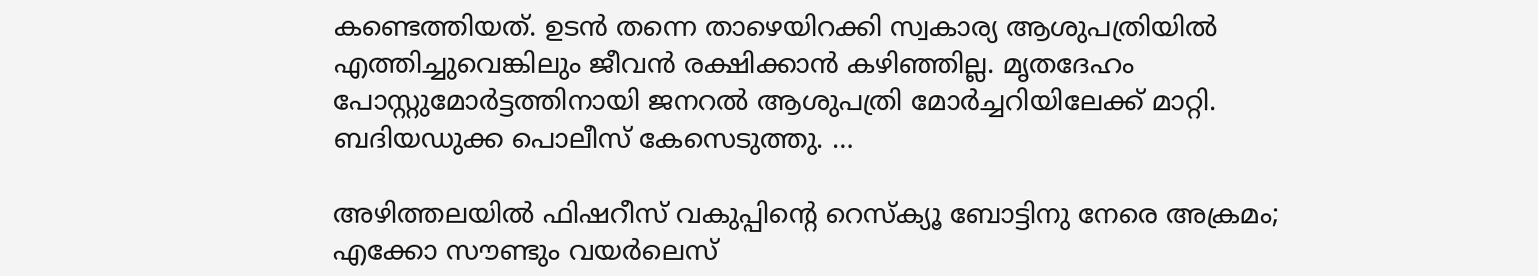കണ്ടെത്തിയത്. ഉടന്‍ തന്നെ താഴെയിറക്കി സ്വകാര്യ ആശുപത്രിയില്‍ എത്തിച്ചുവെങ്കിലും ജീവന്‍ രക്ഷിക്കാന്‍ കഴിഞ്ഞില്ല. മൃതദേഹം പോസ്റ്റുമോര്‍ട്ടത്തിനായി ജനറല്‍ ആശുപത്രി മോര്‍ച്ചറിയിലേക്ക് മാറ്റി. ബദിയഡുക്ക പൊലീസ് കേസെടുത്തു. …

അഴിത്തലയില്‍ ഫിഷറീസ് വകുപ്പിന്റെ റെസ്‌ക്യൂ ബോട്ടിനു നേരെ അക്രമം; എക്കോ സൗണ്ടും വയര്‍ലെസ്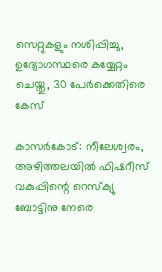സെറ്റുകളും നശിപ്പിച്ചു, ഉദ്യോഗസ്ഥരെ കയ്യേറ്റം ചെയ്തു, 30 പേര്‍ക്കെതിരെ കേസ്

കാസര്‍കോട്: നീലേശ്വരം, അഴിത്തലയില്‍ ഫിഷറീസ് വകുപ്പിന്റെ റെസ്‌ക്യു ബോട്ടിനു നേരെ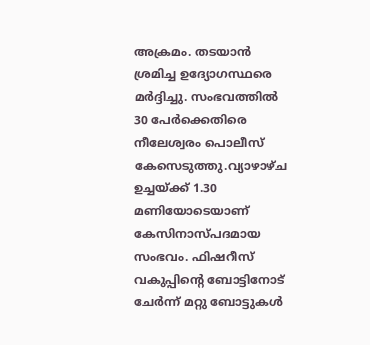അക്രമം. തടയാന്‍ ശ്രമിച്ച ഉദ്യോഗസ്ഥരെ മര്‍ദ്ദിച്ചു. സംഭവത്തില്‍ 30 പേര്‍ക്കെതിരെ നീലേശ്വരം പൊലീസ് കേസെടുത്തു.വ്യാഴാഴ്ച ഉച്ചയ്ക്ക് 1.30 മണിയോടെയാണ് കേസിനാസ്പദമായ സംഭവം. ഫിഷറീസ് വകുപ്പിന്റെ ബോട്ടിനോട് ചേര്‍ന്ന് മറ്റു ബോട്ടുകള്‍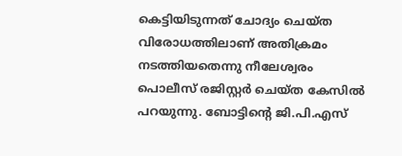കെട്ടിയിടുന്നത് ചോദ്യം ചെയ്ത വിരോധത്തിലാണ് അതിക്രമം നടത്തിയതെന്നു നീലേശ്വരം പൊലീസ് രജിസ്റ്റര്‍ ചെയ്ത കേസില്‍ പറയുന്നു. ബോട്ടിന്റെ ജി.പി.എസ്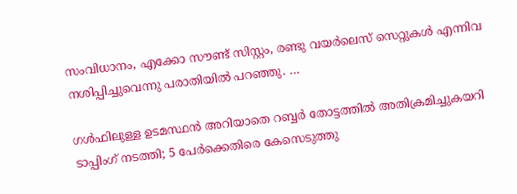സംവിധാനം, എക്കോ സൗണ്ട് സിസ്റ്റം, രണ്ടു വയര്‍ലെസ് സെറ്റുകള്‍ എന്നിവ നശിപ്പിച്ചുവെന്നു പരാതിയില്‍ പറഞ്ഞു. …

ഗള്‍ഫിലുള്ള ഉടമസ്ഥന്‍ അറിയാതെ റബ്ബര്‍ തോട്ടത്തില്‍ അതിക്രമിച്ചുകയറി ടാപ്പിംഗ് നടത്തി; 5 പേര്‍ക്കെതിരെ കേസെടുത്തു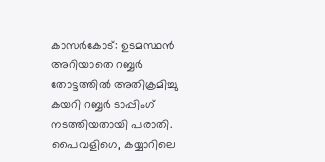കാസര്‍കോട്: ഉടമസ്ഥന്‍ അറിയാതെ റബ്ബര്‍ തോട്ടത്തില്‍ അതിക്രമിച്ചു കയറി റബ്ബര്‍ ടാപ്പിംഗ് നടത്തിയതായി പരാതി. പൈവളിഗെ, കയ്യാറിലെ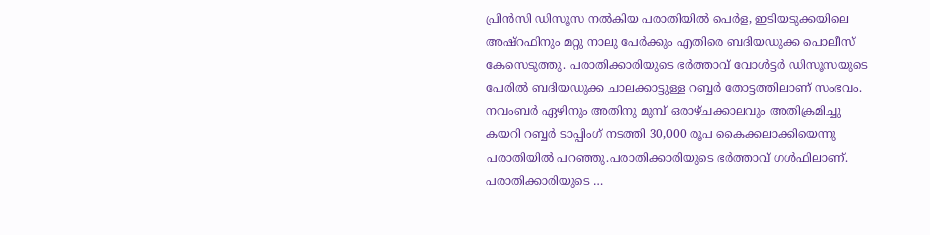പ്രിന്‍സി ഡിസൂസ നല്‍കിയ പരാതിയില്‍ പെര്‍ള, ഇടിയടുക്കയിലെ അഷ്‌റഫിനും മറ്റു നാലു പേര്‍ക്കും എതിരെ ബദിയഡുക്ക പൊലീസ് കേസെടുത്തു. പരാതിക്കാരിയുടെ ഭര്‍ത്താവ് വോള്‍ട്ടര്‍ ഡിസൂസയുടെ പേരില്‍ ബദിയഡുക്ക ചാലക്കാട്ടുള്ള റബ്ബര്‍ തോട്ടത്തിലാണ് സംഭവം. നവംബര്‍ ഏഴിനും അതിനു മുമ്പ് ഒരാഴ്ചക്കാലവും അതിക്രമിച്ചു കയറി റബ്ബര്‍ ടാപ്പിംഗ് നടത്തി 30,000 രൂപ കൈക്കലാക്കിയെന്നു പരാതിയില്‍ പറഞ്ഞു.പരാതിക്കാരിയുടെ ഭര്‍ത്താവ് ഗള്‍ഫിലാണ്. പരാതിക്കാരിയുടെ …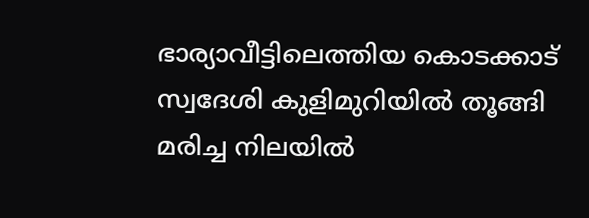ഭാര്യാവീട്ടിലെത്തിയ കൊടക്കാട് സ്വദേശി കുളിമുറിയില്‍ തൂങ്ങി മരിച്ച നിലയില്‍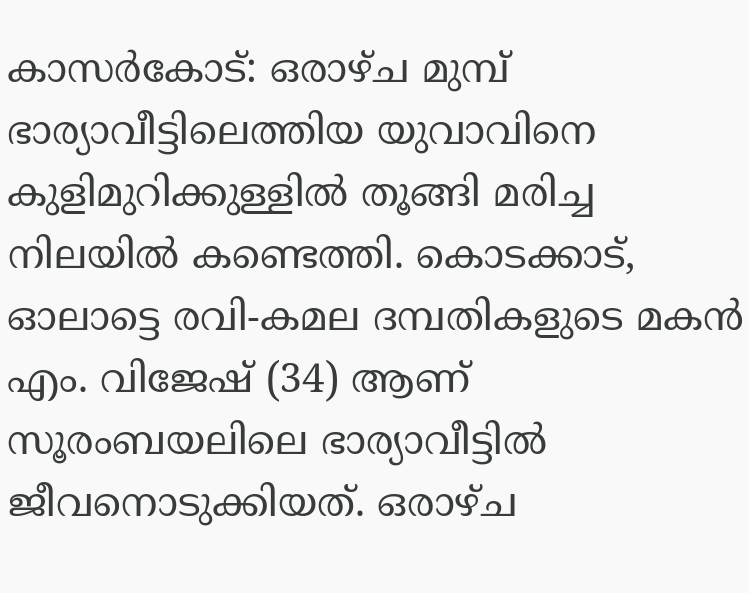കാസര്‍കോട്: ഒരാഴ്ച മുമ്പ് ഭാര്യാവീട്ടിലെത്തിയ യുവാവിനെ കുളിമുറിക്കുള്ളില്‍ തൂങ്ങി മരിച്ച നിലയില്‍ കണ്ടെത്തി. കൊടക്കാട്, ഓലാട്ടെ രവി-കമല ദമ്പതികളുടെ മകന്‍ എം. വിജേഷ് (34) ആണ് സൂരംബയലിലെ ഭാര്യാവീട്ടില്‍ ജീവനൊടുക്കിയത്. ഒരാഴ്ച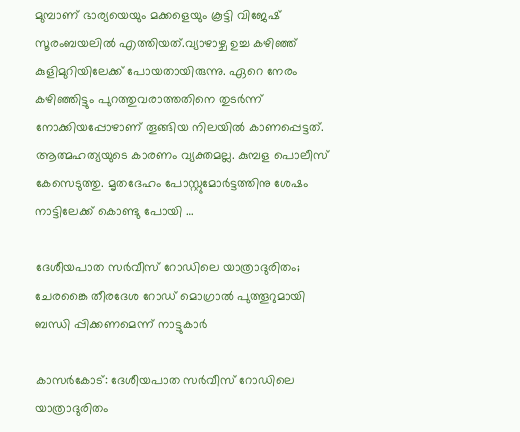മുമ്പാണ് ഭാര്യയെയും മക്കളെയും കൂട്ടി വിജേഷ് സൂരംബയലില്‍ എത്തിയത്.വ്യാഴാഴ്ച ഉച്ച കഴിഞ്ഞ് കുളിമുറിയിലേക്ക് പോയതായിരുന്നു. ഏറെ നേരം കഴിഞ്ഞിട്ടും പുറത്തുവരാത്തതിനെ തുടര്‍ന്ന് നോക്കിയപ്പോഴാണ് തൂങ്ങിയ നിലയില്‍ കാണപ്പെട്ടത്. ആത്മഹത്യയുടെ കാരണം വ്യക്തമല്ല. കുമ്പള പൊലീസ് കേസെടുത്തു. മൃതദേഹം പോസ്റ്റുമോര്‍ട്ടത്തിനു ശേഷം നാട്ടിലേക്ക് കൊണ്ടു പോയി …

ദേശീയപാത സര്‍വീസ് റോഡിലെ യാത്രാദുരിതം; ചേരങ്കൈ തീരദേശ റോഡ് മൊഗ്രാല്‍ പുത്തൂറുമായി ബന്ധി പ്പിക്കണമെന്ന് നാട്ടുകാര്‍

കാസര്‍കോട്: ദേശീയപാത സര്‍വീസ് റോഡിലെ യാത്രാദുരിതം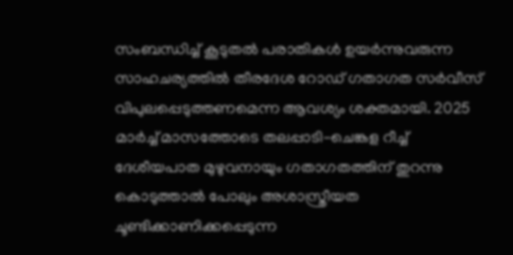സംബന്ധിച്ച് കൂടുതല്‍ പരാതികള്‍ ഉയര്‍ന്നുവരുന്ന സാഹചര്യത്തില്‍ തീരദേശ റോഡ് ഗതാഗത സര്‍വീസ് വിപുലപ്പെടുത്തണമെന്ന ആവശ്യം ശക്തമായി. 2025 മാര്‍ച്ച് മാസത്തോടെ തലപ്പാടി-ചെങ്കള റീച്ച് ദേശീയപാത മുഴുവനായും ഗതാഗതത്തിന് തുറന്നു കൊടുത്താല്‍ പോലും അശാസ്ത്രീയത ചൂണ്ടിക്കാണിക്കപ്പെടുന്ന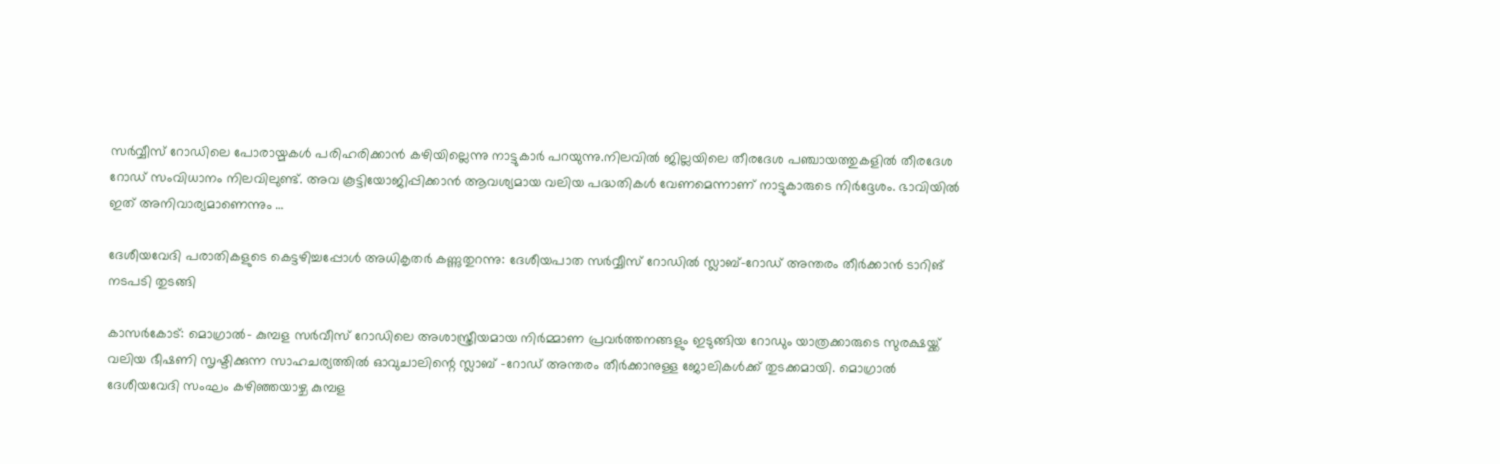സര്‍വ്വീസ് റോഡിലെ പോരായ്മകള്‍ പരിഹരിക്കാന്‍ കഴിയില്ലെന്നു നാട്ടുകാര്‍ പറയുന്നു.നിലവില്‍ ജില്ലയിലെ തീരദേശ പഞ്ചായത്തുകളില്‍ തീരദേശ റോഡ് സംവിധാനം നിലവിലുണ്ട്. അവ കൂട്ടിയോജിപ്പിക്കാന്‍ ആവശ്യമായ വലിയ പദ്ധതികള്‍ വേണമെന്നാണ് നാട്ടുകാരുടെ നിര്‍ദ്ദേശം. ഭാവിയില്‍ ഇത് അനിവാര്യമാണെന്നും …

ദേശീയവേദി പരാതികളുടെ കെട്ടഴിച്ചപ്പോള്‍ അധികൃതര്‍ കണ്ണുതുറന്നു: ദേശീയപാത സര്‍വ്വീസ് റോഡില്‍ സ്ലാബ്-റോഡ് അന്തരം തീര്‍ക്കാന്‍ ടാറിങ് നടപടി തുടങ്ങി

കാസര്‍കോട്: മൊഗ്രാല്‍- കുമ്പള സര്‍വീസ് റോഡിലെ അശാസ്ത്രീയമായ നിര്‍മ്മാണ പ്രവര്‍ത്തനങ്ങളും ഇടുങ്ങിയ റോഡും യാത്രക്കാരുടെ സുരക്ഷയ്ക്ക് വലിയ ഭീഷണി സൃഷ്ടിക്കുന്ന സാഹചര്യത്തില്‍ ഓവുചാലിന്റെ സ്ലാബ് -റോഡ് അന്തരം തീര്‍ക്കാനുള്ള ജോലികള്‍ക്ക് തുടക്കമായി. മൊഗ്രാല്‍ ദേശീയവേദി സംഘം കഴിഞ്ഞയാഴ്ച കുമ്പള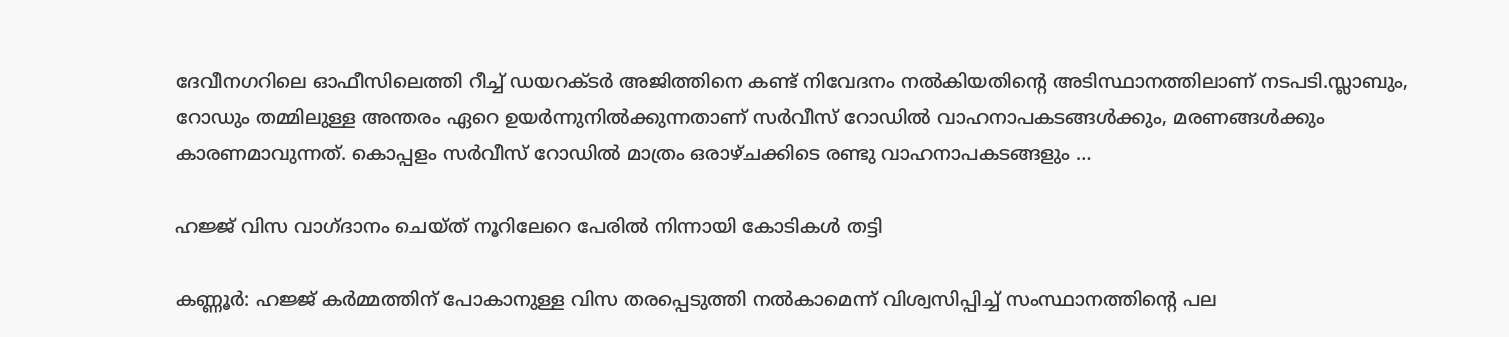ദേവീനഗറിലെ ഓഫീസിലെത്തി റീച്ച് ഡയറക്ടര്‍ അജിത്തിനെ കണ്ട് നിവേദനം നല്‍കിയതിന്റെ അടിസ്ഥാനത്തിലാണ് നടപടി.സ്ലാബും, റോഡും തമ്മിലുള്ള അന്തരം ഏറെ ഉയര്‍ന്നുനില്‍ക്കുന്നതാണ് സര്‍വീസ് റോഡില്‍ വാഹനാപകടങ്ങള്‍ക്കും, മരണങ്ങള്‍ക്കും കാരണമാവുന്നത്. കൊപ്പളം സര്‍വീസ് റോഡില്‍ മാത്രം ഒരാഴ്ചക്കിടെ രണ്ടു വാഹനാപകടങ്ങളും …

ഹജ്ജ് വിസ വാഗ്ദാനം ചെയ്ത് നൂറിലേറെ പേരില്‍ നിന്നായി കോടികള്‍ തട്ടി

കണ്ണൂര്‍: ഹജ്ജ് കര്‍മ്മത്തിന് പോകാനുള്ള വിസ തരപ്പെടുത്തി നല്‍കാമെന്ന് വിശ്വസിപ്പിച്ച് സംസ്ഥാനത്തിന്റെ പല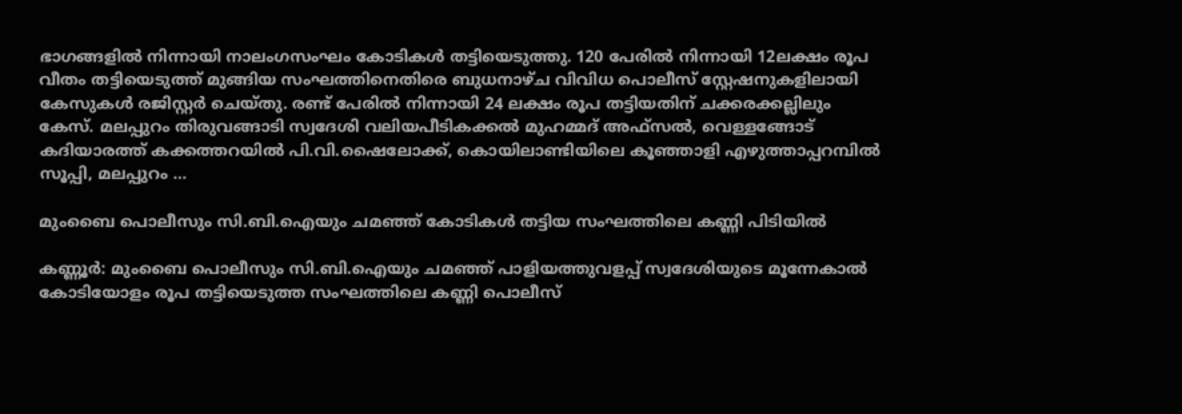ഭാഗങ്ങളില്‍ നിന്നായി നാലംഗസംഘം കോടികള്‍ തട്ടിയെടുത്തു. 120 പേരില്‍ നിന്നായി 12ലക്ഷം രൂപ വീതം തട്ടിയെടുത്ത് മുങ്ങിയ സംഘത്തിനെതിരെ ബുധനാഴ്ച വിവിധ പൊലീസ് സ്റ്റേഷനുകളിലായി കേസുകള്‍ രജിസ്റ്റര്‍ ചെയ്തു. രണ്ട് പേരില്‍ നിന്നായി 24 ലക്ഷം രൂപ തട്ടിയതിന് ചക്കരക്കല്ലിലും കേസ്. മലപ്പുറം തിരുവങ്ങാടി സ്വദേശി വലിയപീടികക്കല്‍ മുഹമ്മദ് അഫ്സല്‍, വെള്ളങ്ങോട് കദിയാരത്ത് കക്കത്തറയില്‍ പി.വി.ഷൈലോക്ക്, കൊയിലാണ്ടിയിലെ കൂഞ്ഞാളി എഴുത്താപ്പറമ്പില്‍ സൂപ്പി, മലപ്പുറം …

മുംബൈ പൊലീസും സി.ബി.ഐയും ചമഞ്ഞ് കോടികള്‍ തട്ടിയ സംഘത്തിലെ കണ്ണി പിടിയില്‍

കണ്ണൂര്‍: മുംബൈ പൊലീസും സി.ബി.ഐയും ചമഞ്ഞ് പാളിയത്തുവളപ്പ് സ്വദേശിയുടെ മൂന്നേകാല്‍ കോടിയോളം രൂപ തട്ടിയെടുത്ത സംഘത്തിലെ കണ്ണി പൊലീസ്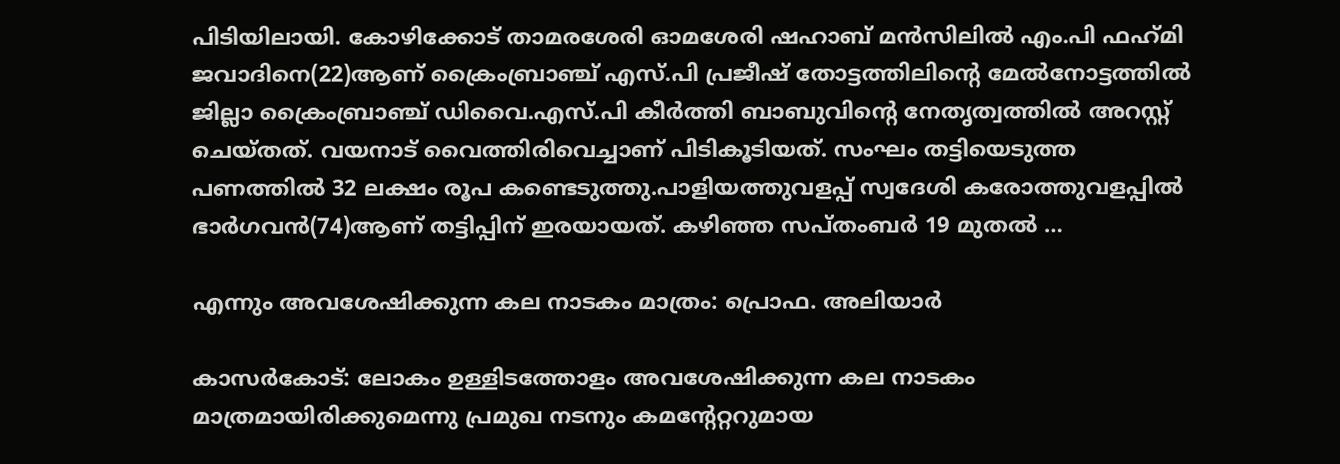പിടിയിലായി. കോഴിക്കോട് താമരശേരി ഓമശേരി ഷഹാബ് മന്‍സിലില്‍ എം.പി ഫഹ്‌മി ജവാദിനെ(22)ആണ് ക്രൈംബ്രാഞ്ച് എസ്.പി പ്രജീഷ് തോട്ടത്തിലിന്റെ മേല്‍നോട്ടത്തില്‍ ജില്ലാ ക്രൈംബ്രാഞ്ച് ഡിവൈ.എസ്.പി കീര്‍ത്തി ബാബുവിന്റെ നേതൃത്വത്തില്‍ അറസ്റ്റ് ചെയ്തത്. വയനാട് വൈത്തിരിവെച്ചാണ് പിടികൂടിയത്. സംഘം തട്ടിയെടുത്ത പണത്തില്‍ 32 ലക്ഷം രൂപ കണ്ടെടുത്തു.പാളിയത്തുവളപ്പ് സ്വദേശി കരോത്തുവളപ്പില്‍ ഭാര്‍ഗവന്‍(74)ആണ് തട്ടിപ്പിന് ഇരയായത്. കഴിഞ്ഞ സപ്തംബര്‍ 19 മുതല്‍ …

എന്നും അവശേഷിക്കുന്ന കല നാടകം മാത്രം: പ്രൊഫ. അലിയാര്‍

കാസര്‍കോട്: ലോകം ഉള്ളിടത്തോളം അവശേഷിക്കുന്ന കല നാടകം മാത്രമായിരിക്കുമെന്നു പ്രമുഖ നടനും കമന്റേറ്ററുമായ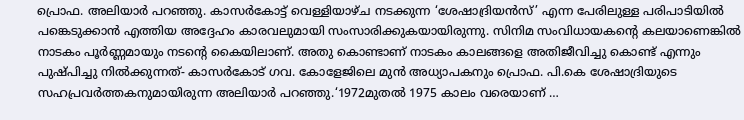പ്രൊഫ. അലിയാര്‍ പറഞ്ഞു. കാസര്‍കോട്ട് വെള്ളിയാഴ്ച നടക്കുന്ന ‘ശേഷാദ്രിയന്‍സ്’ എന്ന പേരിലുള്ള പരിപാടിയില്‍ പങ്കെടുക്കാന്‍ എത്തിയ അദ്ദേഹം കാരവലുമായി സംസാരിക്കുകയായിരുന്നു. സിനിമ സംവിധായകന്റെ കലയാണെങ്കില്‍ നാടകം പൂര്‍ണ്ണമായും നടന്റെ കൈയിലാണ്. അതു കൊണ്ടാണ് നാടകം കാലങ്ങളെ അതിജീവിച്ചു കൊണ്ട് എന്നും പുഷ്പിച്ചു നില്‍ക്കുന്നത്- കാസര്‍കോട് ഗവ. കോളേജിലെ മുന്‍ അധ്യാപകനും പ്രൊഫ. പി.കെ ശേഷാദ്രിയുടെ സഹപ്രവര്‍ത്തകനുമായിരുന്ന അലിയാര്‍ പറഞ്ഞു.‘1972മുതല്‍ 1975 കാലം വരെയാണ് …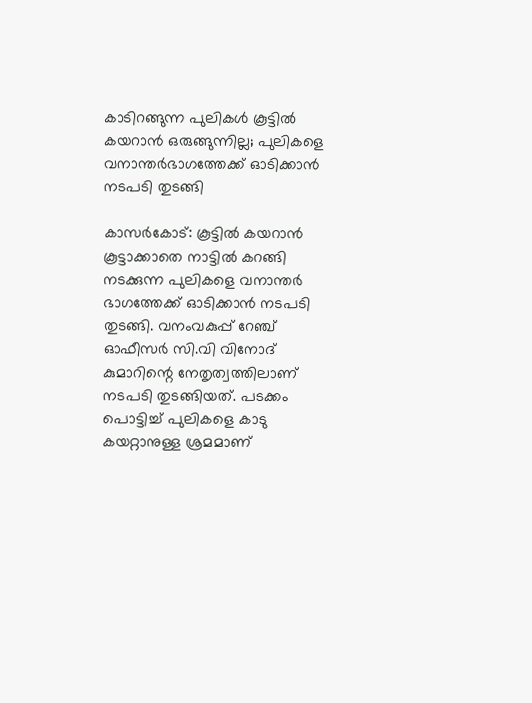കാടിറങ്ങുന്ന പുലികള്‍ കൂട്ടില്‍ കയറാന്‍ ഒരുങ്ങുന്നില്ല; പുലികളെ വനാന്തര്‍ഭാഗത്തേക്ക് ഓടിക്കാന്‍ നടപടി തുടങ്ങി

കാസര്‍കോട്: കൂട്ടില്‍ കയറാന്‍ കൂട്ടാക്കാതെ നാട്ടില്‍ കറങ്ങി നടക്കുന്ന പുലികളെ വനാന്തര്‍ ഭാഗത്തേക്ക് ഓടിക്കാന്‍ നടപടി തുടങ്ങി. വനംവകുപ്പ് റേഞ്ച് ഓഫീസര്‍ സി.വി വിനോദ് കുമാറിന്റെ നേതൃത്വത്തിലാണ് നടപടി തുടങ്ങിയത്. പടക്കം പൊട്ടിച്ച് പുലികളെ കാടു കയറ്റാനുള്ള ശ്രമമാണ്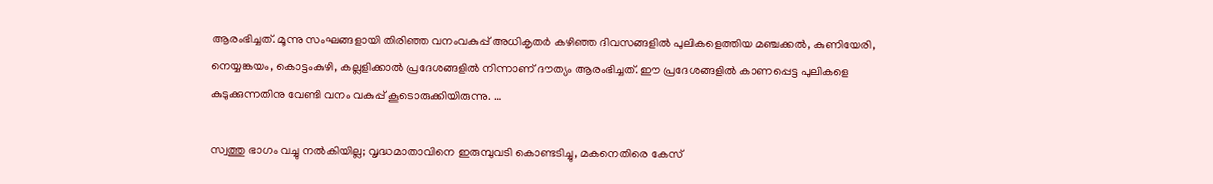ആരംഭിച്ചത്. മൂന്നു സംഘങ്ങളായി തിരിഞ്ഞ വനംവകുപ്പ് അധികൃതര്‍ കഴിഞ്ഞ ദിവസങ്ങളില്‍ പുലികളെത്തിയ മഞ്ചക്കല്‍, കുണിയേരി, നെയ്യങ്കയം, കൊട്ടംകുഴി, കല്ലളിക്കാല്‍ പ്രദേശങ്ങളില്‍ നിന്നാണ് ദൗത്യം ആരംഭിച്ചത്. ഈ പ്രദേശങ്ങളില്‍ കാണപ്പെട്ട പുലികളെ കുടുക്കുന്നതിനു വേണ്ടി വനം വകുപ്പ് കൂടൊരുക്കിയിരുന്നു. …

സ്വത്തു ഭാഗം വച്ചു നല്‍കിയില്ല; വൃദ്ധമാതാവിനെ ഇരുമ്പുവടി കൊണ്ടടിച്ചു, മകനെതിരെ കേസ്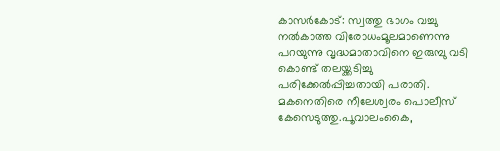കാസര്‍കോട്: സ്വത്തു ഭാഗം വച്ചു നല്‍കാത്ത വിരോധംമൂലമാണെന്നു പറയുന്നു വൃദ്ധമാതാവിനെ ഇരുമ്പു വടി കൊണ്ട് തലയ്ക്കടിച്ചു പരിക്കേല്‍പ്പിച്ചതായി പരാതി. മകനെതിരെ നീലേശ്വരം പൊലീസ് കേസെടുത്തു.പൂവാലംകൈ,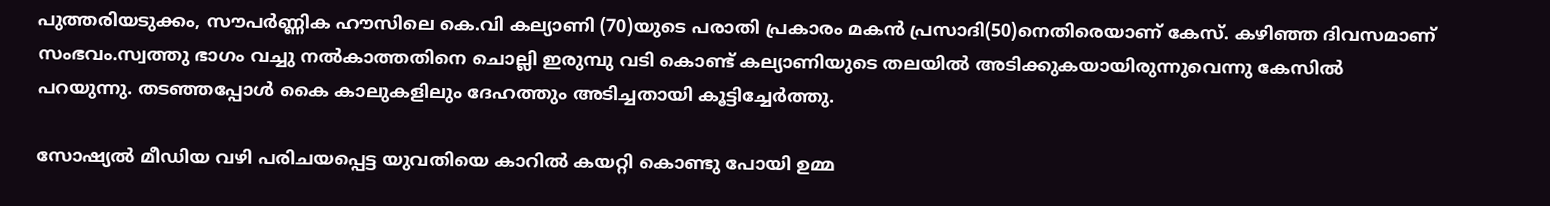പുത്തരിയടുക്കം, സൗപര്‍ണ്ണിക ഹൗസിലെ കെ.വി കല്യാണി (70)യുടെ പരാതി പ്രകാരം മകന്‍ പ്രസാദി(50)നെതിരെയാണ് കേസ്. കഴിഞ്ഞ ദിവസമാണ് സംഭവം.സ്വത്തു ഭാഗം വച്ചു നല്‍കാത്തതിനെ ചൊല്ലി ഇരുമ്പു വടി കൊണ്ട് കല്യാണിയുടെ തലയില്‍ അടിക്കുകയായിരുന്നുവെന്നു കേസില്‍ പറയുന്നു. തടഞ്ഞപ്പോള്‍ കൈ കാലുകളിലും ദേഹത്തും അടിച്ചതായി കൂട്ടിച്ചേര്‍ത്തു.

സോഷ്യല്‍ മീഡിയ വഴി പരിചയപ്പെട്ട യുവതിയെ കാറില്‍ കയറ്റി കൊണ്ടു പോയി ഉമ്മ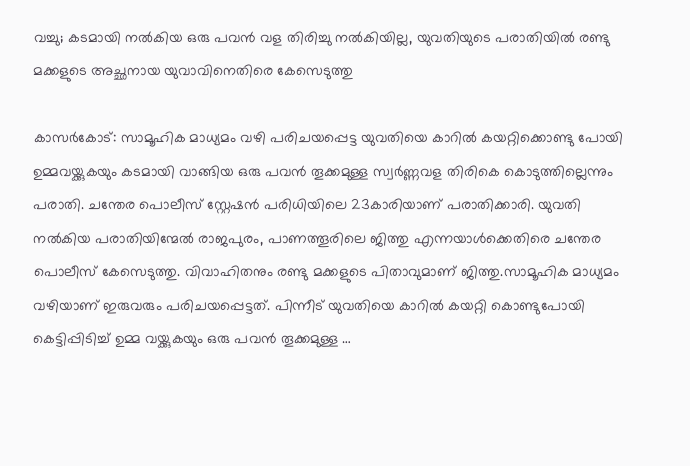വച്ചു; കടമായി നല്‍കിയ ഒരു പവന്‍ വള തിരിച്ചു നല്‍കിയില്ല, യുവതിയുടെ പരാതിയില്‍ രണ്ടു മക്കളുടെ അച്ഛനായ യുവാവിനെതിരെ കേസെടുത്തു

കാസര്‍കോട്: സാമൂഹിക മാധ്യമം വഴി പരിചയപ്പെട്ട യുവതിയെ കാറില്‍ കയറ്റിക്കൊണ്ടു പോയി ഉമ്മവയ്ക്കുകയും കടമായി വാങ്ങിയ ഒരു പവന്‍ തൂക്കമുള്ള സ്വര്‍ണ്ണവള തിരികെ കൊടുത്തില്ലെന്നും പരാതി. ചന്തേര പൊലീസ് സ്റ്റേഷന്‍ പരിധിയിലെ 23കാരിയാണ് പരാതിക്കാരി. യുവതി നല്‍കിയ പരാതിയിന്മേല്‍ രാജപുരം, പാണത്തൂരിലെ ജിത്തു എന്നയാള്‍ക്കെതിരെ ചന്തേര പൊലീസ് കേസെടുത്തു. വിവാഹിതനും രണ്ടു മക്കളുടെ പിതാവുമാണ് ജിത്തു.സാമൂഹിക മാധ്യമം വഴിയാണ് ഇരുവരും പരിചയപ്പെട്ടത്. പിന്നീട് യുവതിയെ കാറില്‍ കയറ്റി കൊണ്ടുപോയി കെട്ടിപ്പിടിച്ച് ഉമ്മ വയ്ക്കുകയും ഒരു പവന്‍ തൂക്കമുള്ള …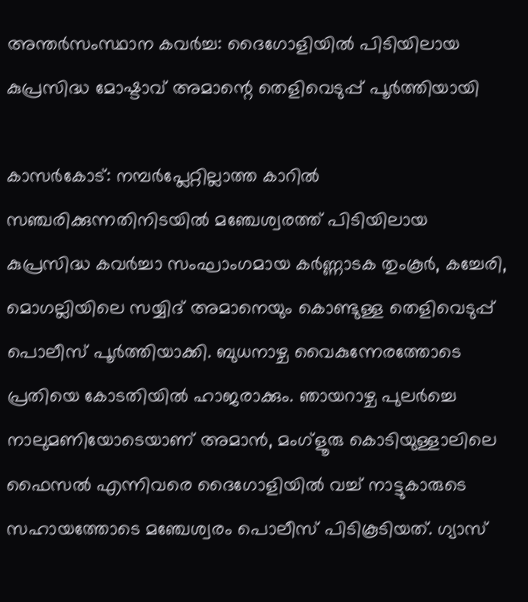അന്തര്‍സംസ്ഥാന കവര്‍ച്ച: ദൈഗോളിയില്‍ പിടിയിലായ കുപ്രസിദ്ധ മോഷ്ടാവ് അമാന്റെ തെളിവെടുപ്പ് പൂര്‍ത്തിയായി

കാസര്‍കോട്: നമ്പര്‍പ്ലേറ്റില്ലാത്ത കാറില്‍ സഞ്ചരിക്കുന്നതിനിടയില്‍ മഞ്ചേശ്വരത്ത് പിടിയിലായ കുപ്രസിദ്ധ കവര്‍ച്ചാ സംഘാംഗമായ കര്‍ണ്ണാടക തുംകൂര്‍, കച്ചേരി, മൊഗല്ലിയിലെ സയ്യിദ് അമാനെയും കൊണ്ടുള്ള തെളിവെടുപ്പ് പൊലീസ് പൂര്‍ത്തിയാക്കി. ബുധനാഴ്ച വൈകുന്നേരത്തോടെ പ്രതിയെ കോടതിയില്‍ ഹാജരാക്കും. ഞായറാഴ്ച പുലര്‍ച്ചെ നാലുമണിയോടെയാണ് അമാന്‍, മംഗ്‌ളൂരു കൊടിയുള്ളാലിലെ ഫൈസല്‍ എന്നിവരെ ദൈഗോളിയില്‍ വച്ച് നാട്ടുകാരുടെ സഹായത്തോടെ മഞ്ചേശ്വരം പൊലീസ് പിടികൂടിയത്. ഗ്യാസ്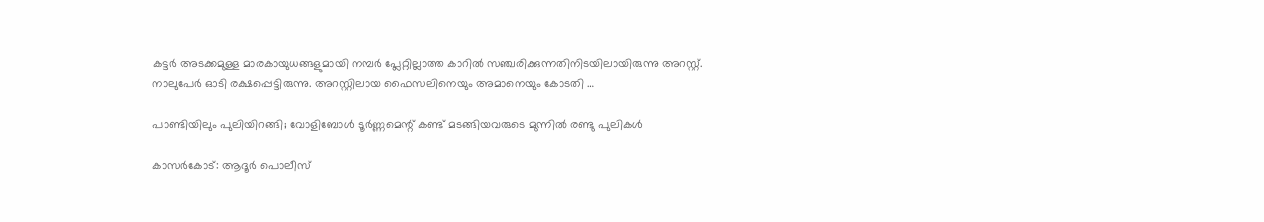കട്ടര്‍ അടക്കമുള്ള മാരകായുധങ്ങളുമായി നമ്പര്‍ പ്ലേറ്റില്ലാത്ത കാറില്‍ സഞ്ചരിക്കുന്നതിനിടയിലായിരുന്നു അറസ്റ്റ്. നാലുപേര്‍ ഓടി രക്ഷപ്പെട്ടിരുന്നു. അറസ്റ്റിലായ ഫൈസലിനെയും അമാനെയും കോടതി …

പാണ്ടിയിലും പുലിയിറങ്ങി; വോളിബോള്‍ ടൂര്‍ണ്ണമെന്റ് കണ്ട് മടങ്ങിയവരുടെ മുന്നില്‍ രണ്ടു പുലികള്‍

കാസര്‍കോട്: ആദൂര്‍ പൊലീസ്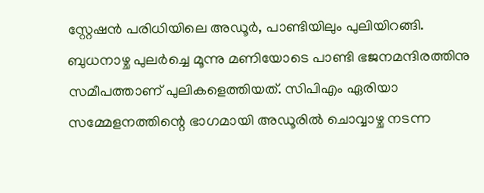സ്റ്റേഷന്‍ പരിധിയിലെ അഡൂര്‍, പാണ്ടിയിലും പുലിയിറങ്ങി. ബുധനാഴ്ച പുലര്‍ച്ചെ മൂന്നു മണിയോടെ പാണ്ടി ഭജനമന്ദിരത്തിനു സമീപത്താണ് പുലികളെത്തിയത്. സിപിഎം ഏരിയാ സമ്മേളനത്തിന്റെ ഭാഗമായി അഡൂരില്‍ ചൊവ്വാഴ്ച നടന്ന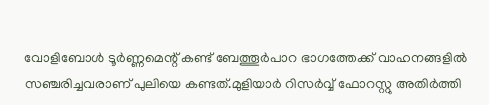വോളിബോള്‍ ടൂര്‍ണ്ണമെന്റ് കണ്ട് ബേത്തൂര്‍പാറ ഭാഗത്തേക്ക് വാഹനങ്ങളില്‍ സഞ്ചരിച്ചവരാണ് പുലിയെ കണ്ടത്.മുളിയാര്‍ റിസര്‍വ്വ് ഫോറസ്റ്റു അതിര്‍ത്തി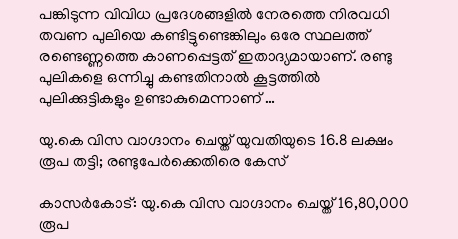പങ്കിടുന്ന വിവിധ പ്രദേശങ്ങളില്‍ നേരത്തെ നിരവധി തവണ പുലിയെ കണ്ടിട്ടുണ്ടെങ്കിലും ഒരേ സ്ഥലത്ത് രണ്ടെണ്ണത്തെ കാണപ്പെട്ടത് ഇതാദ്യമായാണ്. രണ്ടു പുലികളെ ഒന്നിച്ചു കണ്ടതിനാല്‍ കൂട്ടത്തില്‍ പുലിക്കുട്ടികളും ഉണ്ടാകുമെന്നാണ് …

യു.കെ വിസ വാഗ്ദാനം ചെയ്ത് യുവതിയുടെ 16.8 ലക്ഷം രൂപ തട്ടി; രണ്ടുപേര്‍ക്കെതിരെ കേസ്

കാസര്‍കോട്: യു.കെ വിസ വാഗ്ദാനം ചെയ്ത് 16,80,000 രൂപ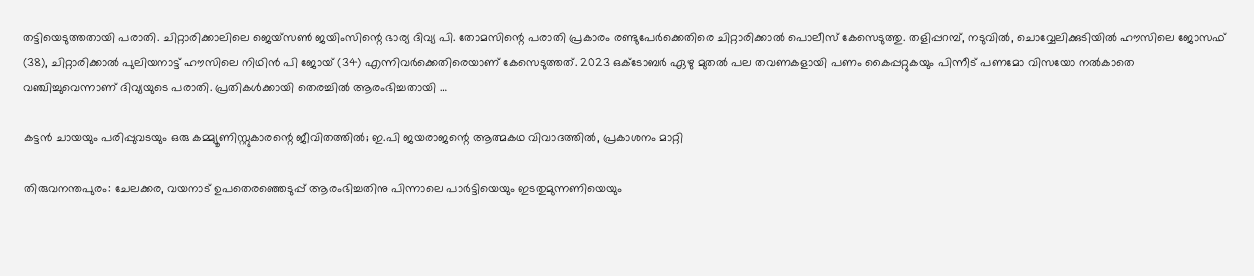തട്ടിയെടുത്തതായി പരാതി. ചിറ്റാരിക്കാലിലെ ജെയ്‌സണ്‍ ജയിംസിന്റെ ഭാര്യ ദിവ്യ പി. തോമസിന്റെ പരാതി പ്രകാരം രണ്ടുപേര്‍ക്കെതിരെ ചിറ്റാരിക്കാല്‍ പൊലീസ് കേസെടുത്തു. തളിപ്പറമ്പ്, നടുവില്‍, ചൊവ്വേലിക്കുടിയില്‍ ഹൗസിലെ ജോസഫ് (38), ചിറ്റാരിക്കാല്‍ പുലിയനാട്ട് ഹൗസിലെ നിഥിന്‍ പി ജോയ് (34) എന്നിവര്‍ക്കെതിരെയാണ് കേസെടുത്തത്. 2023 ഒക്ടോബര്‍ ഏഴു മുതല്‍ പല തവണകളായി പണം കൈപ്പറ്റുകയും പിന്നീട് പണമോ വിസയോ നല്‍കാതെ വഞ്ചിച്ചുവെന്നാണ് ദിവ്യയുടെ പരാതി. പ്രതികള്‍ക്കായി തെരച്ചില്‍ ആരംഭിച്ചതായി …

കട്ടന്‍ ചായയും പരിപ്പുവടയും ഒരു കമ്മ്യൂണിസ്റ്റുകാരന്റെ ജീവിതത്തില്‍; ഇ.പി ജയരാജന്റെ ആത്മകഥ വിവാദത്തില്‍, പ്രകാശനം മാറ്റി

തിരുവനന്തപുരം: ചേലക്കര, വയനാട് ഉപതെരഞ്ഞെടുപ്പ് ആരംഭിച്ചതിനു പിന്നാലെ പാര്‍ട്ടിയെയും ഇടതുമുന്നണിയെയും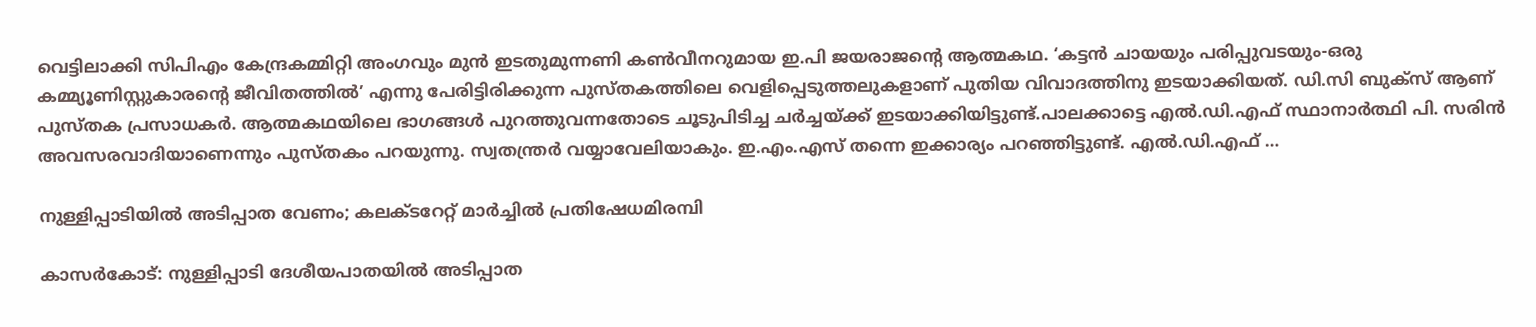വെട്ടിലാക്കി സിപിഎം കേന്ദ്രകമ്മിറ്റി അംഗവും മുന്‍ ഇടതുമുന്നണി കണ്‍വീനറുമായ ഇ.പി ജയരാജന്റെ ആത്മകഥ. ‘കട്ടന്‍ ചായയും പരിപ്പുവടയും-ഒരു കമ്മ്യൂണിസ്റ്റുകാരന്റെ ജീവിതത്തില്‍’ എന്നു പേരിട്ടിരിക്കുന്ന പുസ്തകത്തിലെ വെളിപ്പെടുത്തലുകളാണ് പുതിയ വിവാദത്തിനു ഇടയാക്കിയത്. ഡി.സി ബുക്‌സ് ആണ് പുസ്തക പ്രസാധകര്‍. ആത്മകഥയിലെ ഭാഗങ്ങള്‍ പുറത്തുവന്നതോടെ ചൂടുപിടിച്ച ചര്‍ച്ചയ്ക്ക് ഇടയാക്കിയിട്ടുണ്ട്.പാലക്കാട്ടെ എല്‍.ഡി.എഫ് സ്ഥാനാര്‍ത്ഥി പി. സരിന്‍ അവസരവാദിയാണെന്നും പുസ്തകം പറയുന്നു. സ്വതന്ത്രര്‍ വയ്യാവേലിയാകും. ഇ.എം.എസ് തന്നെ ഇക്കാര്യം പറഞ്ഞിട്ടുണ്ട്. എല്‍.ഡി.എഫ് …

നുള്ളിപ്പാടിയില്‍ അടിപ്പാത വേണം; കലക്ടറേറ്റ് മാര്‍ച്ചില്‍ പ്രതിഷേധമിരമ്പി

കാസര്‍കോട്: നുള്ളിപ്പാടി ദേശീയപാതയില്‍ അടിപ്പാത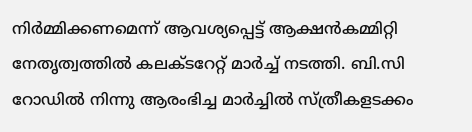നിര്‍മ്മിക്കണമെന്ന് ആവശ്യപ്പെട്ട് ആക്ഷന്‍കമ്മിറ്റി നേതൃത്വത്തില്‍ കലക്ടറേറ്റ് മാര്‍ച്ച് നടത്തി. ബി.സി റോഡില്‍ നിന്നു ആരംഭിച്ച മാര്‍ച്ചില്‍ സ്ത്രീകളടക്കം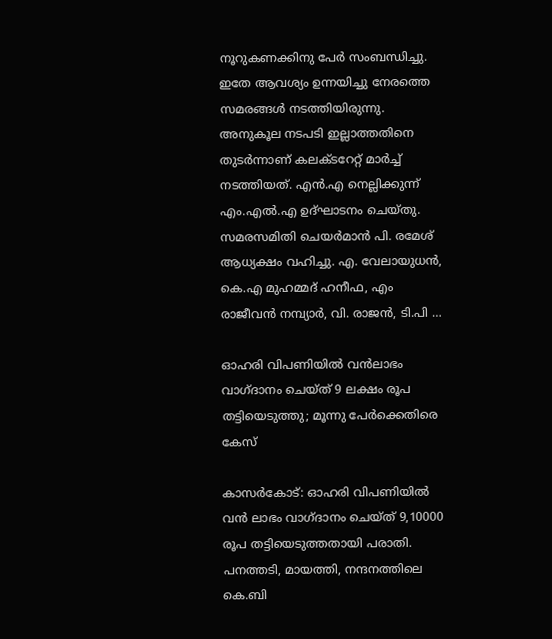നൂറുകണക്കിനു പേര്‍ സംബന്ധിച്ചു. ഇതേ ആവശ്യം ഉന്നയിച്ചു നേരത്തെ സമരങ്ങള്‍ നടത്തിയിരുന്നു. അനുകൂല നടപടി ഇല്ലാത്തതിനെ തുടര്‍ന്നാണ് കലക്ടറേറ്റ് മാര്‍ച്ച് നടത്തിയത്. എന്‍.എ നെല്ലിക്കുന്ന് എം.എല്‍.എ ഉദ്ഘാടനം ചെയ്തു. സമരസമിതി ചെയര്‍മാന്‍ പി. രമേശ് ആധ്യക്ഷം വഹിച്ചു. എ. വേലായുധന്‍, കെ.എ മുഹമ്മദ് ഹനീഫ, എം രാജീവന്‍ നമ്പ്യാര്‍, വി. രാജന്‍, ടി.പി …

ഓഹരി വിപണിയില്‍ വന്‍ലാഭം വാഗ്ദാനം ചെയ്ത് 9 ലക്ഷം രൂപ തട്ടിയെടുത്തു; മൂന്നു പേര്‍ക്കെതിരെ കേസ്

കാസര്‍കോട്: ഓഹരി വിപണിയില്‍ വന്‍ ലാഭം വാഗ്ദാനം ചെയ്ത് 9,10000 രൂപ തട്ടിയെടുത്തതായി പരാതി. പനത്തടി, മായത്തി, നന്ദനത്തിലെ കെ.ബി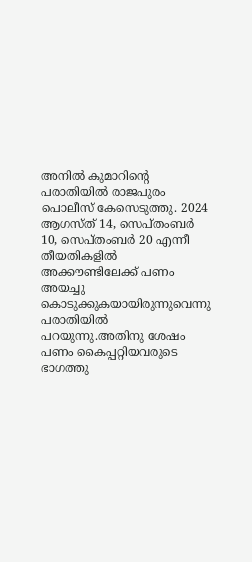അനില്‍ കുമാറിന്റെ പരാതിയില്‍ രാജപുരം പൊലീസ് കേസെടുത്തു. 2024 ആഗസ്ത് 14, സെപ്തംബര്‍ 10, സെപ്തംബര്‍ 20 എന്നീ തീയതികളില്‍ അക്കൗണ്ടിലേക്ക് പണം അയച്ചു കൊടുക്കുകയായിരുന്നുവെന്നു പരാതിയില്‍ പറയുന്നു.അതിനു ശേഷം പണം കൈപ്പറ്റിയവരുടെ ഭാഗത്തു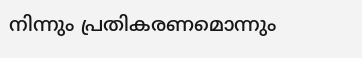നിന്നും പ്രതികരണമൊന്നും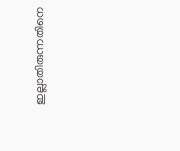ഇല്ലാതിരുന്നതിനെ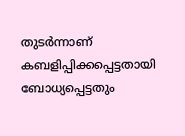തുടര്‍ന്നാണ് കബളിപ്പിക്കപ്പെട്ടതായി ബോധ്യപ്പെട്ടതും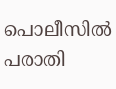പൊലീസില്‍ പരാതി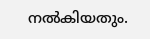നല്‍കിയതും.